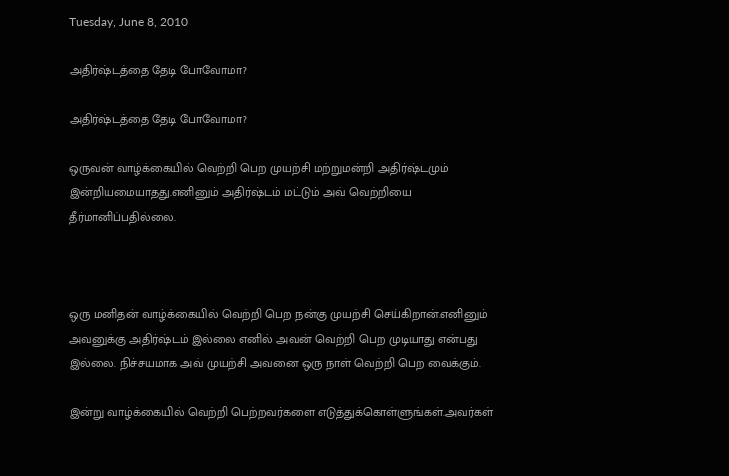Tuesday, June 8, 2010

அதிர்ஷ்டத்தை தேடி போவோமா?

அதிர்ஷ்டத்தை தேடி போவோமா?

ஒருவன் வாழ்க்கையில் வெற்றி பெற முயற்சி மற்றுமன்றி அதிர்ஷ்டமும் இன்றியமையாதது.எனினும் அதிர்ஷ்டம் மட்டும் அவ் வெற்றியை தீர்மானிப்பதில்லை.



ஒரு மனிதன் வாழ்க்கையில் வெற்றி பெற நன்கு முயற்சி செய்கிறான்.எனினும் அவனுக்கு அதிர்ஷ்டம் இல்லை எனில் அவன் வெற்றி பெற முடியாது என்பது இல்லை. நிச்சயமாக அவ் முயற்சி அவனை ஒரு நாள் வெற்றி பெற வைக்கும்.

இன்று வாழ்க்கையில் வெற்றி பெற்றவர்களை எடுத்துக்கொள்ளுங்கள்.அவர்கள்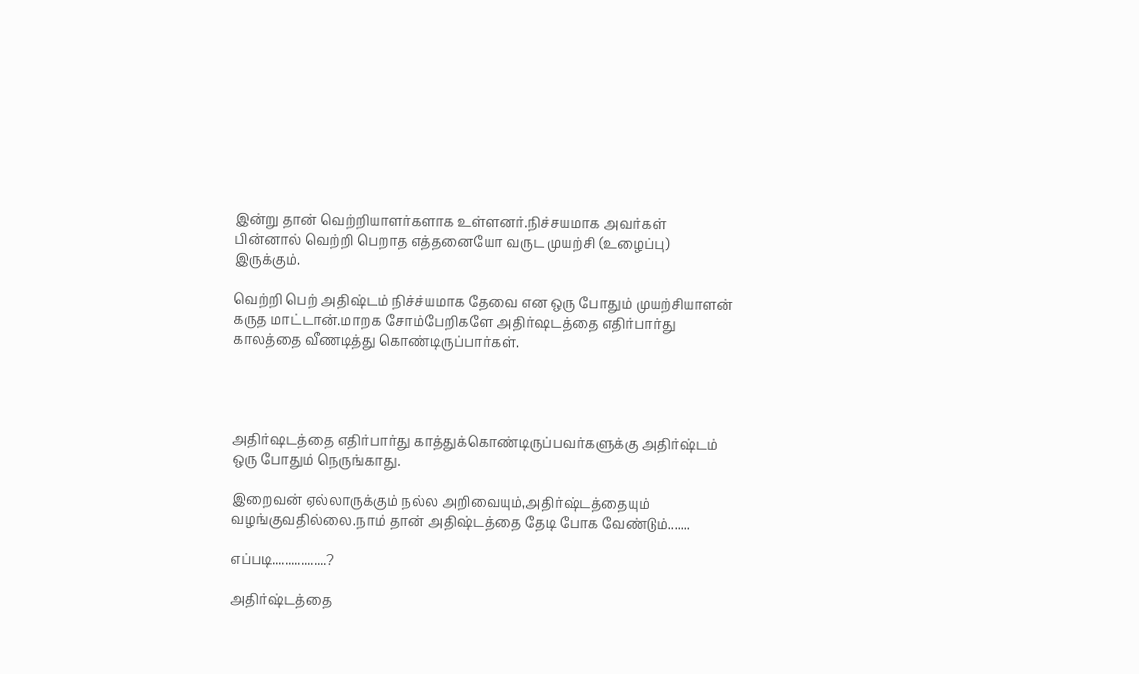இன்று தான் வெற்றியாளர்களாக உள்ளனர்.நிச்சயமாக அவர்கள் பின்னால் வெற்றி பெறாத எத்தனையோ வருட முயற்சி (உழைப்பு) இருக்கும்.

வெற்றி பெற் அதிஷ்டம் நிச்ச்யமாக தேவை என ஒரு போதும் முயற்சியாளன் கருத மாட்டான்.மாறக சோம்பேறிகளே அதிர்ஷடத்தை எதிர்பார்து காலத்தை வீணடித்து கொண்டிருப்பார்கள்.




அதிர்ஷடத்தை எதிர்பார்து காத்துக்கொண்டிருப்பவர்களுக்கு அதிர்ஷ்டம் ஒரு போதும் நெருங்காது.

இறைவன் ஏல்லாருக்கும் நல்ல அறிவையும்,அதிர்ஷ்டத்தையும் வழங்குவதில்லை.நாம் தான் அதிஷ்டத்தை தேடி போக வேண்டும்.......

எப்படி.................?

அதிர்ஷ்டத்தை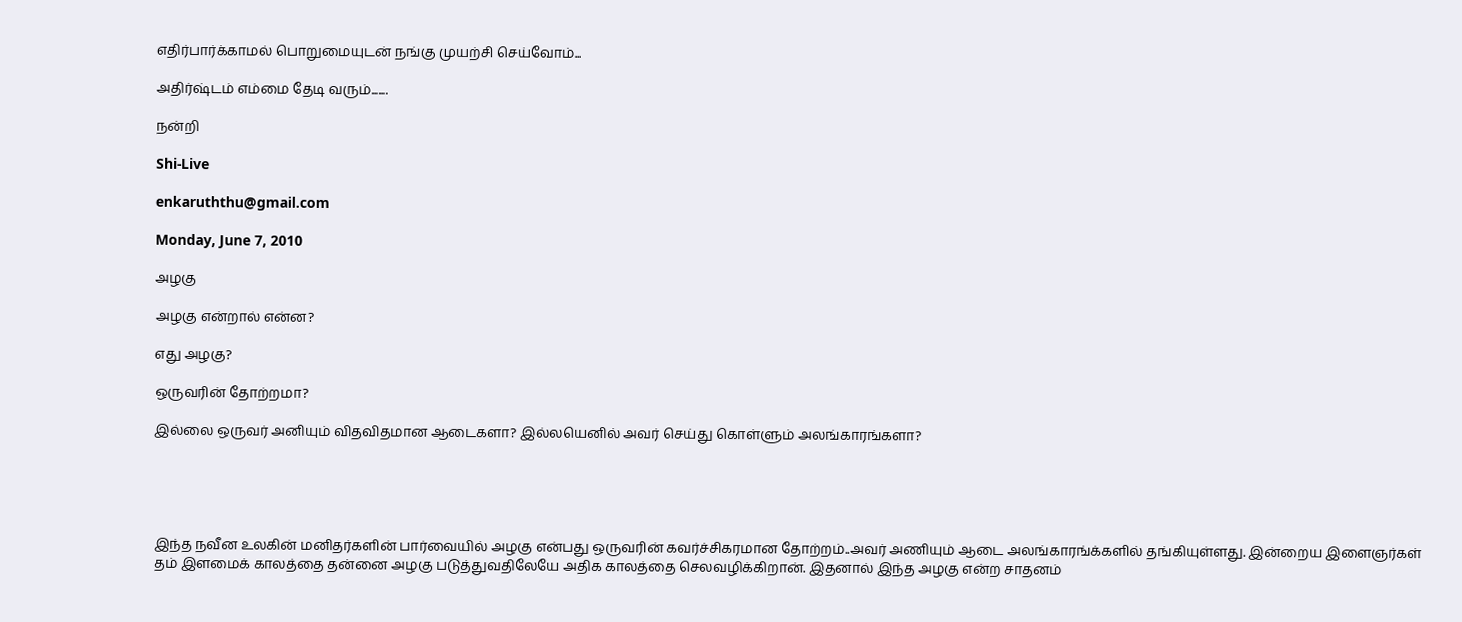எதிர்பார்க்காமல் பொறுமையுடன் நங்கு முயற்சி செய்வோம்...

அதிர்ஷ்டம் எம்மை தேடி வரும்.......

நன்றி

Shi-Live

enkaruththu@gmail.com

Monday, June 7, 2010

அழகு

அழகு என்றால் என்ன?

எது அழகு?

ஒருவரின் தோற்றமா?

இல்லை ஒருவர் அனியும் விதவிதமான ஆடைகளா? இல்லயெனில் அவர் செய்து கொள்ளும் அலங்காரங்களா?





இந்த நவீன உலகின் மனிதர்களின் பார்வையில் அழகு என்பது ஒருவரின் கவர்ச்சிகரமான தோற்றம்..அவர் அணியும் ஆடை அலங்காரங்க்களில் தங்கியுள்ளது. இன்றைய இளைஞர்கள் தம் இளமைக் காலத்தை தன்னை அழகு படுத்துவதிலேயே அதிக காலத்தை செலவழிக்கிறான். இதனால் இந்த அழகு என்ற சாதனம்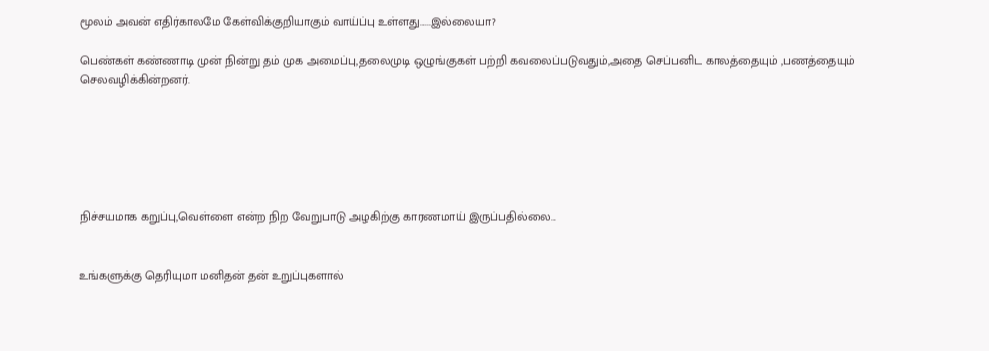மூலம் அவன் எதிர்காலமே கேள்விக்குறியாகும் வாய்ப்பு உள்ளது......இல்லையா?

பெண்கள் கண்ணாடி முன் நின்று தம் முக அமைப்பு,தலைமுடி ஒழுங்குகள் பற்றி கவலைப்படுவதும்,அதை செப்பனிட காலத்தையும் ,பணத்தையும் செலவழிக்கின்றனர்.






நிச்சயமாக கறுப்பு,வெள்ளை என்ற நிற வேறுபாடு அழகிற்கு காரணமாய் இருப்பதில்லை...


உங்களுக்கு தெரியுமா மனிதன் தன் உறுப்புகளால்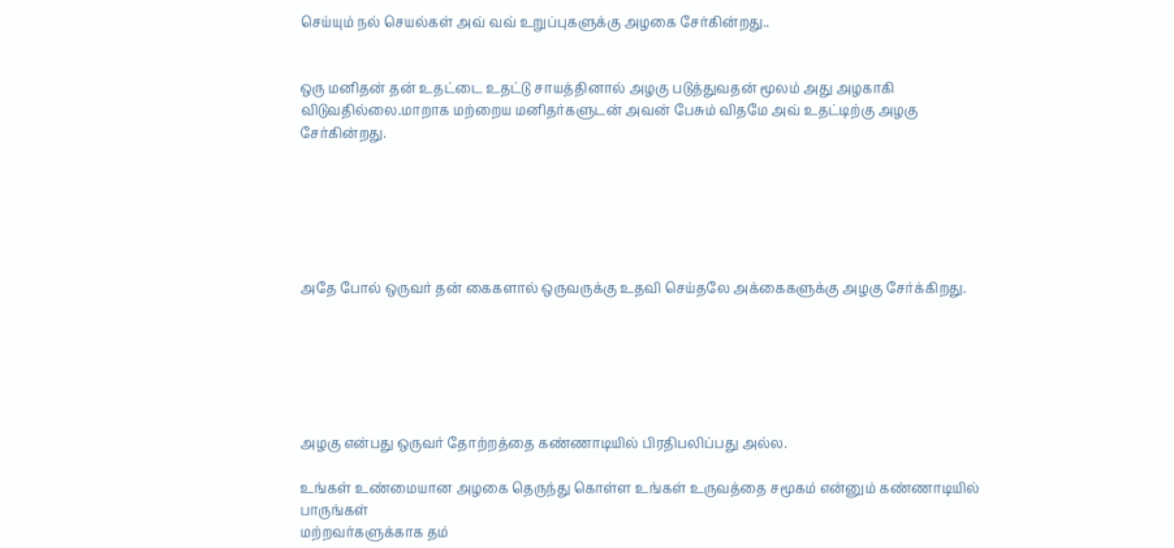செய்யும் நல் செயல்கள் அவ் வவ் உறுப்புகளுக்கு அழகை சேர்கின்றது..


ஒரு மனிதன் தன் உதட்டை உதட்டு சாயத்தினால் அழகு படுத்துவதன் மூலம் அது அழகாகி விடுவதில்லை.மாறாக மற்றைய மனிதர்களுடன் அவன் பேசும் விதமே அவ் உதட்டிற்கு அழகு சேர்கின்றது.






அதே போல் ஒருவர் தன் கைகளால் ஒருவருக்கு உதவி செய்தலே அக்கைகளுக்கு அழகு சேர்க்கிறது.






அழகு என்பது ஒருவர் தோற்றத்தை கண்ணாடியில் பிரதிபலிப்பது அல்ல.

உங்கள் உண்மையான அழகை தெருந்து கொள்ள உங்கள் உருவத்தை சமூகம் என்னும் கண்ணாடியில் பாருங்கள்
மற்றவர்களுக்காக தம்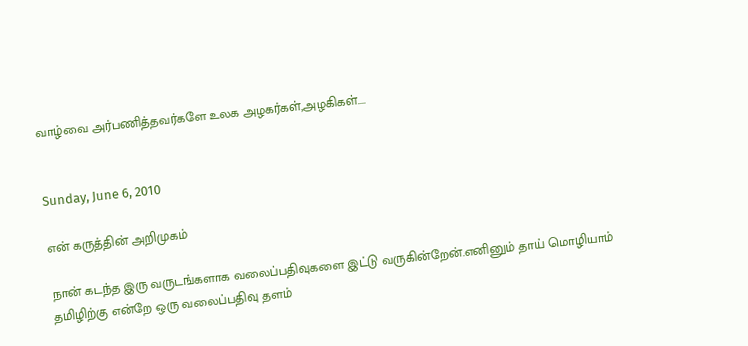வாழ்வை அர்பணித்தவர்களே உலக அழகர்கள்,அழகிகள்....


Sunday, June 6, 2010

என் கருத்தின் அறிமுகம்

நான் கடந்த இரு வருடங்களாக வலைப்பதிவுகளை இட்டு வருகின்றேன்.எனினும் தாய் மொழியாம் தமிழிற்கு என்றே ஒரு வலைப்பதிவு தளம்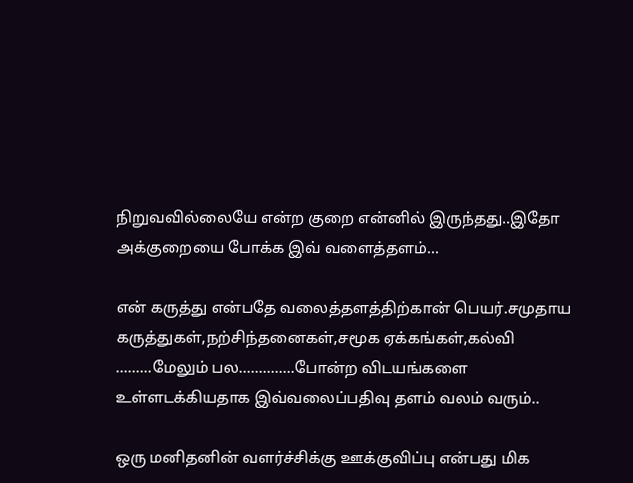நிறுவவில்லையே என்ற குறை என்னில் இருந்தது..இதோ அக்குறையை போக்க இவ் வளைத்தளம்...

என் கருத்து என்பதே வலைத்தளத்திற்கான் பெயர்.சமுதாய கருத்துகள்,நற்சிந்தனைகள்,சமூக ஏக்கங்கள்,கல்வி
.........மேலும் பல..............போன்ற விடயங்களை உள்ளடக்கியதாக இவ்வலைப்பதிவு தளம் வலம் வரும்..

ஒரு மனிதனின் வளர்ச்சிக்கு ஊக்குவிப்பு என்பது மிக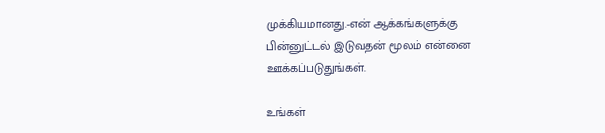முக்கியமானது.-என் ஆக்கங்களுக்கு பின்னுட்டல் இடுவதன் மூலம் என்னை ஊக்கப்படுதுங்கள்.

உங்கள்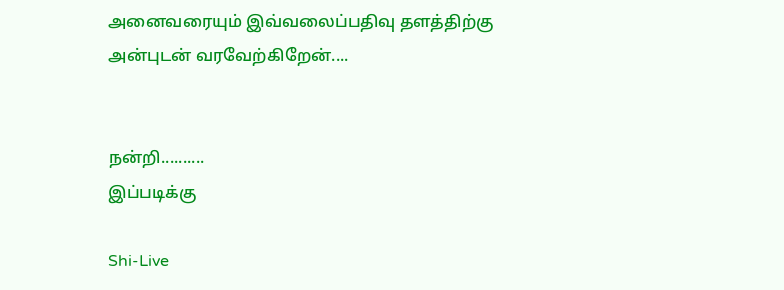அனைவரையும் இவ்வலைப்பதிவு தளத்திற்கு அன்புடன் வரவேற்கிறேன்....


நன்றி..........
இப்படிக்கு

Shi-Live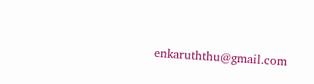enkaruththu@gmail.com